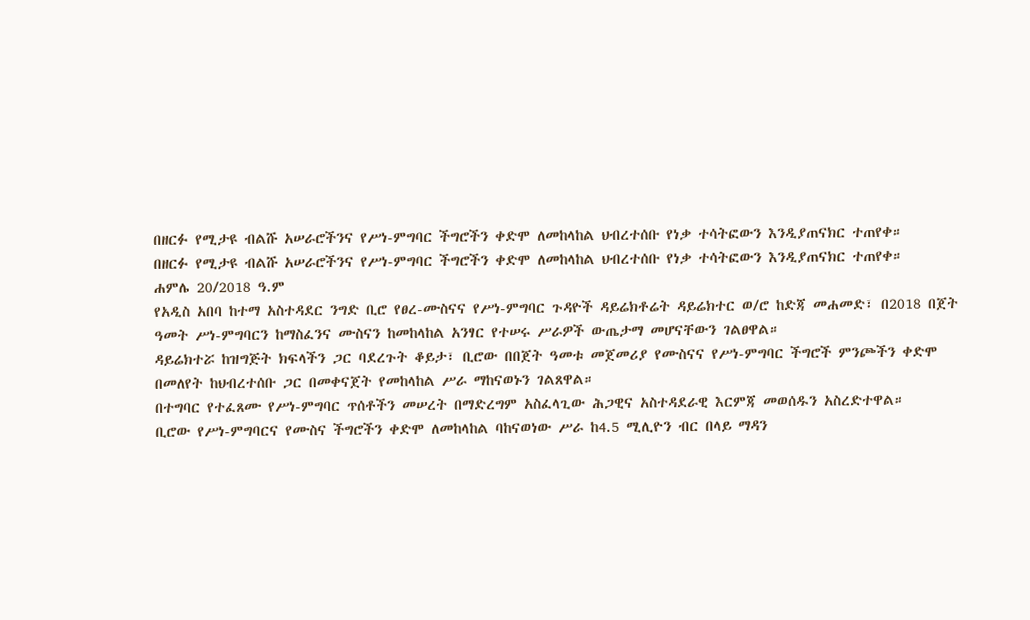በዘርፉ የሚታዩ ብልሹ አሠራሮችንና የሥነ-ምግባር ችግሮችን ቀድሞ ለመከላከል ህብረተሰቡ የነቃ ተሳትፎውን እንዲያጠናክር ተጠየቀ።
በዘርፉ የሚታዩ ብልሹ አሠራሮችንና የሥነ-ምግባር ችግሮችን ቀድሞ ለመከላከል ህብረተሰቡ የነቃ ተሳትፎውን እንዲያጠናክር ተጠየቀ።
ሐምሌ 20/2018 ዓ.ም
የአዲስ አበባ ከተማ አስተዳደር ንግድ ቢሮ የፀረ-ሙስናና የሥነ-ምግባር ጉዳዮች ዳይሬክቶሬት ዳይሬክተር ወ/ሮ ከድጃ መሐመድ፣ በ2018 በጀት ዓመት ሥነ-ምግባርን ከማስፈንና ሙስናን ከመከላከል አንፃር የተሠሩ ሥራዎች ውጤታማ መሆናቸውን ገልፀዋል።
ዳይሬክተሯ ከዝግጅት ክፍላችን ጋር ባደረጉት ቆይታ፣ ቢሮው በበጀት ዓመቱ መጀመሪያ የሙስናና የሥነ-ምግባር ችግሮች ምንጮችን ቀድሞ በመለየት ከህብረተሰቡ ጋር በመቀናጀት የመከላከል ሥራ ማከናወኑን ገልጸዋል።
በተግባር የተፈጸሙ የሥነ-ምግባር ጥሰቶችን መሠረት በማድረግም አስፈላጊው ሕጋዊና አስተዳደራዊ እርምጃ መወሰዱን አስረድተዋል።
ቢሮው የሥነ-ምግባርና የሙስና ችግሮችን ቀድሞ ለመከላከል ባከናወነው ሥራ ከ4.5 ሚሊዮን ብር በላይ ማዳን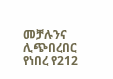መቻሉንና ሊጭበረበር የነበረ የ212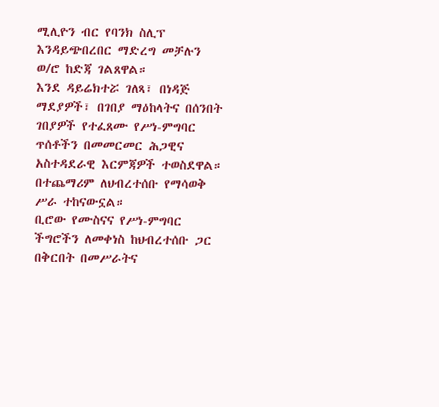ሚሊዮን ብር የባንክ ስሊፕ እንዳይጭበረበር ማድረግ መቻሉን ወ/ሮ ከድጃ ገልጸዋል።
እንደ ዳይሬክተሯ ገለጻ፣ በነዳጅ ማደያዎች፣ በገበያ ማዕከላትና በሰንበት ገበያዎች የተፈጸሙ የሥነ-ምግባር ጥሰቶችን በመመርመር ሕጋዊና አስተዳደራዊ እርምጃዎች ተወስደዋል። በተጨማሪም ለህብረተሰቡ የማሳወቅ ሥራ ተከናውኗል።
ቢሮው የሙስናና የሥነ-ምግባር ችግሮችን ለመቀነስ ከህብረተሰቡ ጋር በቅርበት በመሥራትና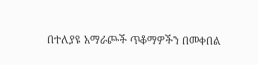በተለያዩ አማራጮች ጥቆማዎችን በመቀበል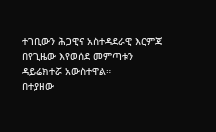ተገቢውን ሕጋዊና አስተዳደራዊ እርምጃ በየጊዜው እየወሰደ መምጣቱን ዳይሬክተሯ አውስተዋል።
በተያዘው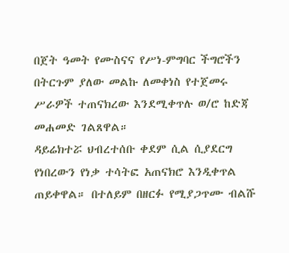በጀት ዓመት የሙስናና የሥነ-ምግባር ችግሮችን በትርጉም ያለው መልኩ ለመቀነስ የተጀመሩ ሥራዎች ተጠናክረው እንደሚቀጥሉ ወ/ሮ ከድጃ መሐመድ ገልጸዋል።
ዳይሬክተሯ ህብረተሰቡ ቀደም ሲል ሲያደርግ የነበረውን የነቃ ተሳትፎ አጠናክሮ እንዲቀጥል ጠይቀዋል። በተለይም በዘርፉ የሚያጋጥሙ ብልሹ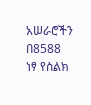አሠራሮችን በ8588 ነፃ የስልክ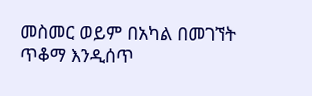መስመር ወይም በአካል በመገኘት ጥቆማ እንዲሰጥ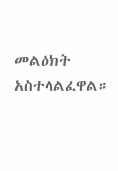መልዕክት አስተላልፈዋል።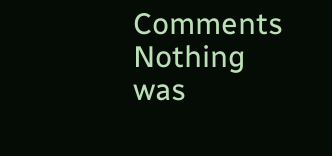Comments
Nothing was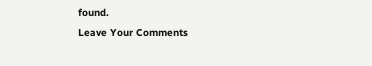found.
Leave Your Comments